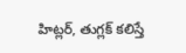హిట్లర్‌, తుగ్లక్‌ కలిస్తే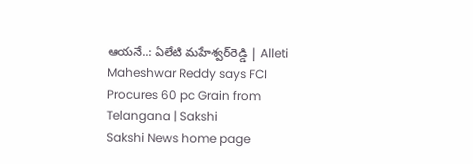ఆయనే..: ఏలేటి మహేశ్వర్‌రెడ్డి | Alleti Maheshwar Reddy says FCI Procures 60 pc Grain from Telangana | Sakshi
Sakshi News home page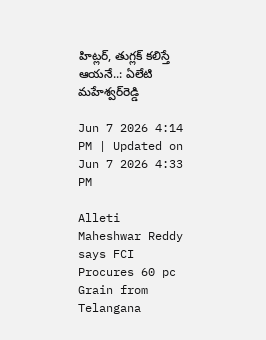హిట్లర్‌, తుగ్లక్‌ కలిస్తే ఆయనే..: ఏలేటి మహేశ్వర్‌రెడ్డి

Jun 7 2026 4:14 PM | Updated on Jun 7 2026 4:33 PM

Alleti Maheshwar Reddy says FCI Procures 60 pc Grain from Telangana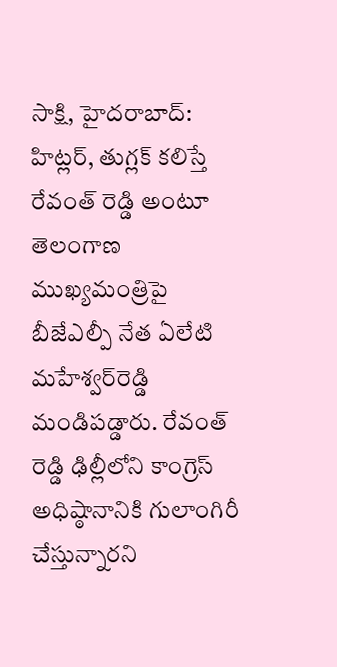సాక్షి, హైదరాబాద్‌: హిట్లర్‌, తుగ్లక్‌ కలిస్తే రేవంత్‌ రెడ్డి అంటూ తెలంగాణ ముఖ్యమంత్రిపై బీజేఎల్పీ నేత ఏలేటి మహేశ్వర్‌రెడ్డి మండిపడ్డారు. రేవంత్‌ రెడ్డి ఢిల్లీలోని కాంగ్రెస్‌ అధిష్ఠానానికి గులాంగిరీ చేస్తున్నారని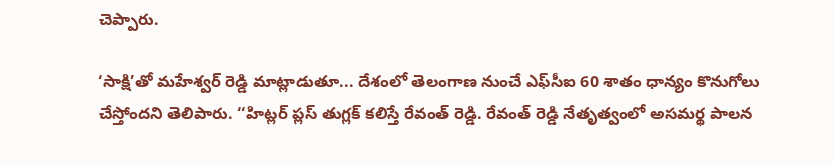చెప్పారు.

‘సాక్షి’తో మహేశ్వర్‌ రెడ్డి మాట్లాడుతూ... దేశంలో తెలంగాణ నుంచే ఎఫ్‌సీఐ 60 శాతం ధాన్యం కొనుగోలు చేస్తోందని తెలిపారు. ‘‘హిట్లర్‌ ప్లస్‌ తుగ్లక్‌ కలిస్తే రేవంత్‌ రెడ్డి. రేవంత్‌ రెడ్డి నేతృత్వంలో అసమర్థ పాలన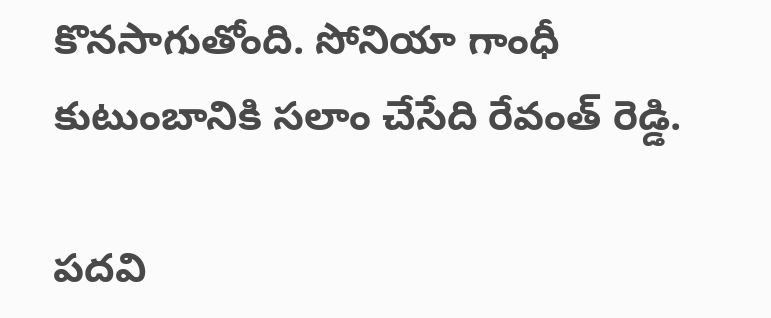కొనసాగుతోంది. సోనియా గాంధీ కుటుంబానికి సలాం చేసేది రేవంత్‌ రెడ్డి.

పదవి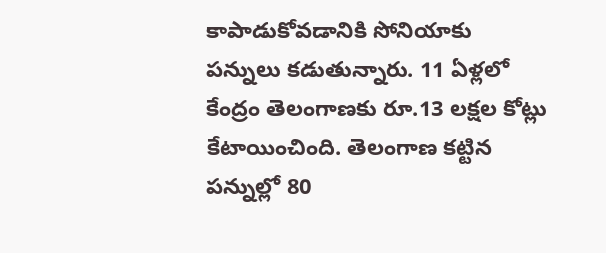కాపాడుకోవడానికి సోనియాకు పన్నులు కడుతున్నారు. 11 ఏళ్లలో కేంద్రం తెలంగాణకు రూ.13 లక్షల కోట్లు కేటాయించింది. తెలంగాణ కట్టిన పన్నుల్లో 80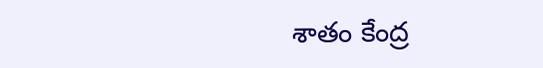శాతం కేంద్ర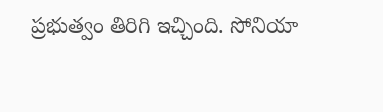ప్రభుత్వం తిరిగి ఇచ్చింది. సోనియా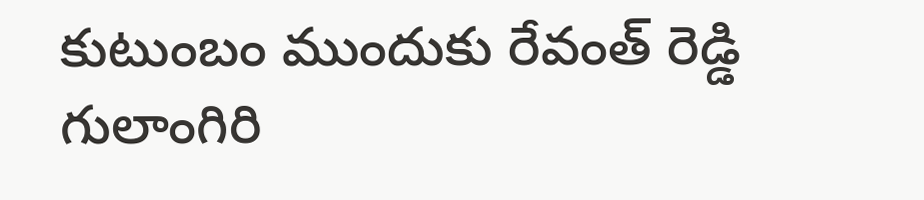కుటుంబం ముందుకు రేవంత్‌ రెడ్డి గులాంగిరి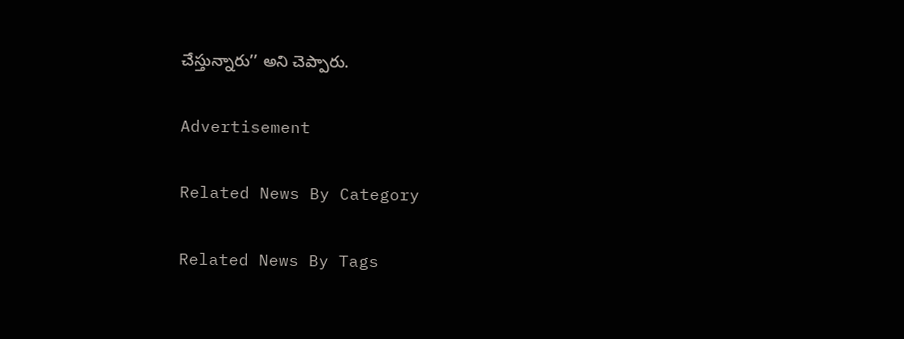చేస్తున్నారు’’ అని చెప్పారు.

Advertisement

Related News By Category

Related News By Tags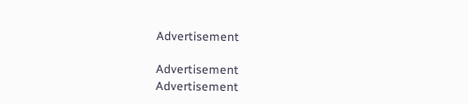Advertisement

Advertisement
Advertisement